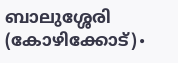ബാലുശ്ശേരി (കോഴിക്കോട്)∙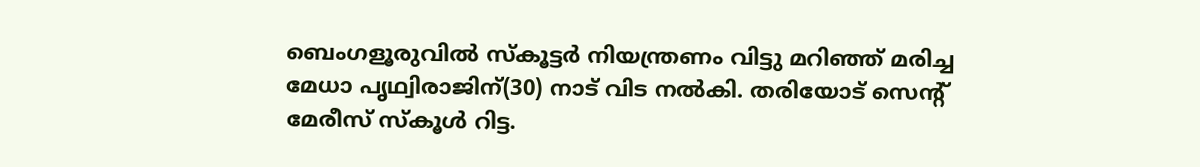ബെംഗളൂരുവിൽ സ്കൂട്ടർ നിയന്ത്രണം വിട്ടു മറിഞ്ഞ് മരിച്ച മേധാ പൃഥ്വിരാജിന്(30) നാട് വിട നൽകി. തരിയോട് സെന്റ് മേരീസ് സ്കൂൾ റിട്ട.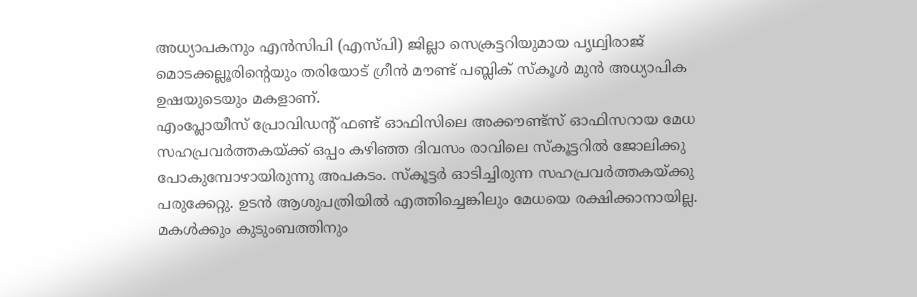അധ്യാപകനും എൻസിപി (എസ്പി) ജില്ലാ സെക്രട്ടറിയുമായ പൃഥ്വിരാജ് മൊടക്കല്ലൂരിന്റെയും തരിയോട് ഗ്രീൻ മൗണ്ട് പബ്ലിക് സ്കൂൾ മുൻ അധ്യാപിക ഉഷയുടെയും മകളാണ്.
എംപ്ലോയീസ് പ്രോവിഡന്റ് ഫണ്ട് ഓഫിസിലെ അക്കൗണ്ട്സ് ഓഫിസറായ മേധ സഹപ്രവർത്തകയ്ക്ക് ഒപ്പം കഴിഞ്ഞ ദിവസം രാവിലെ സ്കൂട്ടറിൽ ജോലിക്കു പോകുമ്പോഴായിരുന്നു അപകടം. സ്കൂട്ടർ ഓടിച്ചിരുന്ന സഹപ്രവർത്തകയ്ക്കു പരുക്കേറ്റു. ഉടൻ ആശുപത്രിയിൽ എത്തിച്ചെങ്കിലും മേധയെ രക്ഷിക്കാനായില്ല.
മകൾക്കും കുടുംബത്തിനും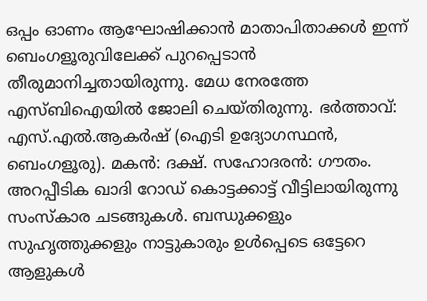ഒപ്പം ഓണം ആഘോഷിക്കാൻ മാതാപിതാക്കൾ ഇന്ന് ബെംഗളൂരുവിലേക്ക് പുറപ്പെടാൻ തീരുമാനിച്ചതായിരുന്നു. മേധ നേരത്തേ എസ്ബിഐയിൽ ജോലി ചെയ്തിരുന്നു. ഭർത്താവ്: എസ്.എൽ.ആകർഷ് (ഐടി ഉദ്യോഗസ്ഥൻ, ബെംഗളൂരു). മകൻ: ദക്ഷ്. സഹോദരൻ: ഗൗതം.
അറപ്പീടിക ഖാദി റോഡ് കൊട്ടക്കാട്ട് വീട്ടിലായിരുന്നു സംസ്കാര ചടങ്ങുകൾ. ബന്ധുക്കളും സുഹൃത്തുക്കളും നാട്ടുകാരും ഉൾപ്പെടെ ഒട്ടേറെ ആളുകൾ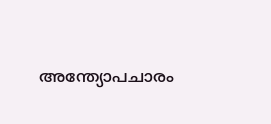അന്ത്യോപചാരം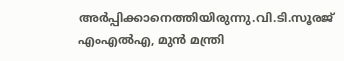അർപ്പിക്കാനെത്തിയിരുന്നു.വി.ടി.സൂരജ് എംഎൽഎ, മുൻ മന്ത്രി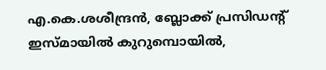എ.കെ.ശശീന്ദ്രൻ, ബ്ലോക്ക് പ്രസിഡന്റ് ഇസ്മായിൽ കുറുമ്പൊയിൽ,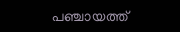പഞ്ചായത്ത്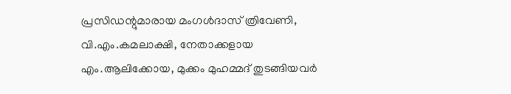പ്രസിഡന്റുമാരായ മംഗൾദാസ് ത്രിവേണി, വി.എം.കമലാക്ഷി, നേതാക്കളായ എം.ആലിക്കോയ, മുക്കം മുഹമ്മദ് തുടങ്ങിയവർ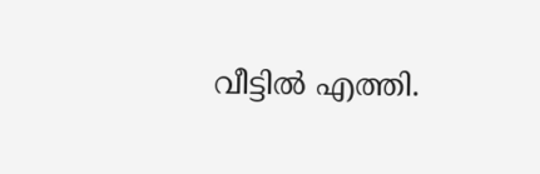വീട്ടിൽ എത്തി.